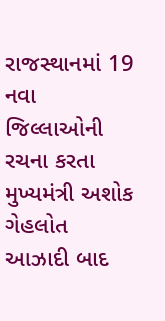રાજસ્થાનમાં 19 નવા જિલ્લાઓની રચના કરતા મુખ્યમંત્રી અશોક ગેહલોત
આઝાદી બાદ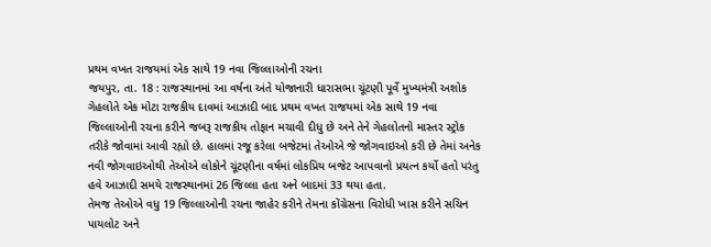પ્રથમ વખત રાજયમાં એક સાથે 19 નવા જિલ્લાઓની રચના
જયપુર, તા. 18 : રાજસ્થાનમાં આ વર્ષના અંતે યોજાનારી ધારાસભા ચૂંટણી પૂર્વે મુખ્યમંત્રી અશોક ગેહલોતે એક મોટા રાજકીય દાવમાં આઝાદી બાદ પ્રથમ વખત રાજયમાં એક સાથે 19 નવા જિલ્લાઓની રચના કરીને જબરૂ રાજકીય તોફાન મચાવી દીધુ છે અને તેને ગેહલોતનો માસ્તર સ્ટ્રોક તરીકે જોવામાં આવી રહ્યો છે. હાલમાં રજૂ કરેલા બજેટમાં તેઓએ જે જોગવાઇઓ કરી છે તેમાં અનેક નવી જોગવાઇઓથી તેઓએ લોકોને ચૂંટણીના વર્ષમાં લોકપ્રિય બજેટ આપવાનો પ્રયત્ન કર્યો હતો પરંતુ હવે આઝાદી સમયે રાજસ્થાનમાં 26 જિલ્લા હતા અને બાદમાં 33 થયા હતા.
તેમજ તેઓએ વધુ 19 જિલ્લાઓની રચના જાહેર કરીને તેમના કોંગ્રેસના વિરોધી ખાસ કરીને સચિન પાયલોટ અને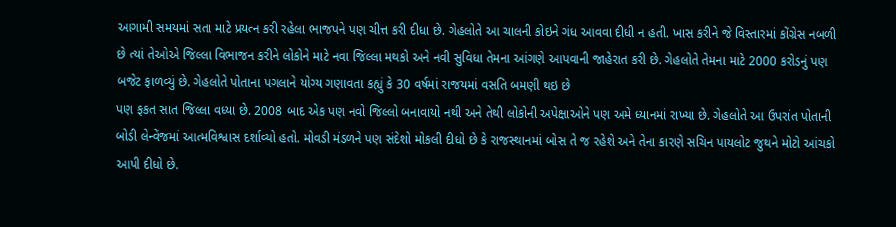આગામી સમયમાં સતા માટે પ્રયત્ન કરી રહેલા ભાજપને પણ ચીત્ત કરી દીધા છે. ગેહલોતે આ ચાલની કોઇને ગંધ આવવા દીધી ન હતી. ખાસ કરીને જે વિસ્તારમાં કોંગ્રેસ નબળી છે ત્યાં તેઓએ જિલ્લા વિભાજન કરીને લોકોને માટે નવા જિલ્લા મથકો અને નવી સુવિધા તેમના આંગણે આપવાની જાહેરાત કરી છે. ગેહલોતે તેમના માટે 2000 કરોડનું પણ બજેટ ફાળવ્યું છે. ગેહલોતે પોતાના પગલાને યોગ્ય ગણાવતા કહ્યું કે 30 વર્ષમાં રાજયમાં વસતિ બમણી થઇ છે
પણ ફકત સાત જિલ્લા વધ્યા છે. 2008 બાદ એક પણ નવો જિલ્લો બનાવાયો નથી અને તેથી લોકોની અપેક્ષાઓને પણ અમે ધ્યાનમાં રાખ્યા છે. ગેહલોતે આ ઉપરાંત પોતાની બોડી લેન્વેંજમાં આત્મવિશ્વાસ દર્શાવ્યો હતો. મોવડી મંડળને પણ સંદેશો મોકલી દીધો છે કે રાજસ્થાનમાં બોસ તે જ રહેશે અને તેના કારણે સચિન પાયલોટ જુથને મોટો આંચકો આપી દીધો છે.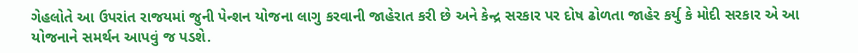ગેહલોતે આ ઉપરાંત રાજયમાં જુની પેન્શન યોજના લાગુ કરવાની જાહેરાત કરી છે અને કેન્દ્ર સરકાર પર દોષ ઢોળતા જાહેર કર્યુ કે મોદી સરકાર એ આ યોજનાને સમર્થન આપવું જ પડશે.